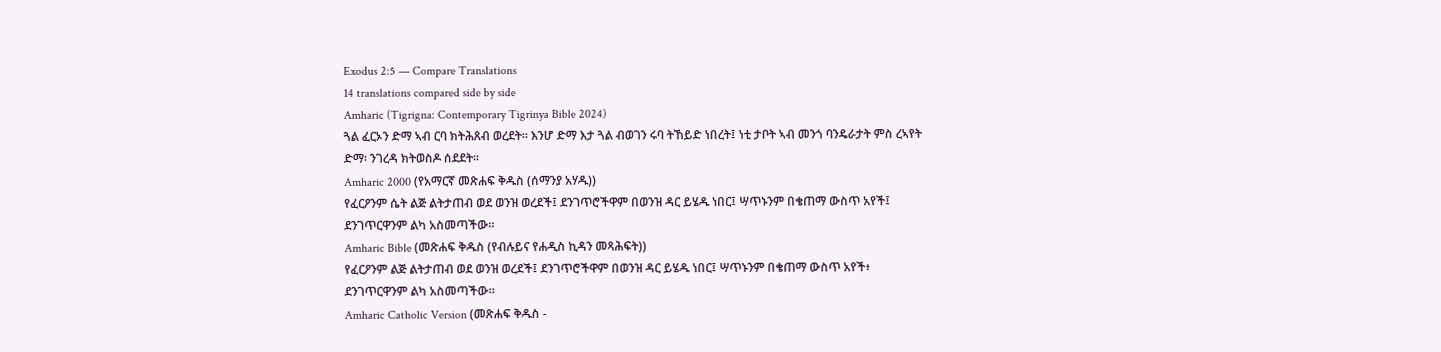Exodus 2:5 — Compare Translations
14 translations compared side by side
Amharic (Tigrigna: Contemporary Tigrinya Bible 2024)
ጓል ፈርኦን ድማ ኣብ ርባ ክትሕጸብ ወረደት። እንሆ ድማ እታ ጓል ብወገን ሩባ ትኸይድ ነበረት፤ ነቲ ታቦት ኣብ መንጎ ባንዴራታት ምስ ረኣየት ድማ፡ ንገረዳ ክትወስዶ ሰደደት።
Amharic 2000 (የአማርኛ መጽሐፍ ቅዱስ (ሰማንያ አሃዱ))
የፈርዖንም ሴት ልጅ ልትታጠብ ወደ ወንዝ ወረደች፤ ደንገጥሮችዋም በወንዝ ዳር ይሄዱ ነበር፤ ሣጥኑንም በቄጠማ ውስጥ አየች፤ ደንገጥርዋንም ልካ አስመጣችው።
Amharic Bible (መጽሐፍ ቅዱስ (የብሉይና የሐዲስ ኪዳን መጻሕፍት))
የፈርዖንም ልጅ ልትታጠብ ወደ ወንዝ ወረደች፤ ደንገጥሮችዋም በወንዝ ዳር ይሄዱ ነበር፤ ሣጥኑንም በቄጠማ ውስጥ አየች፥ ደንገጥርዋንም ልካ አስመጣችው።
Amharic Catholic Version (መጽሐፍ ቅዱስ -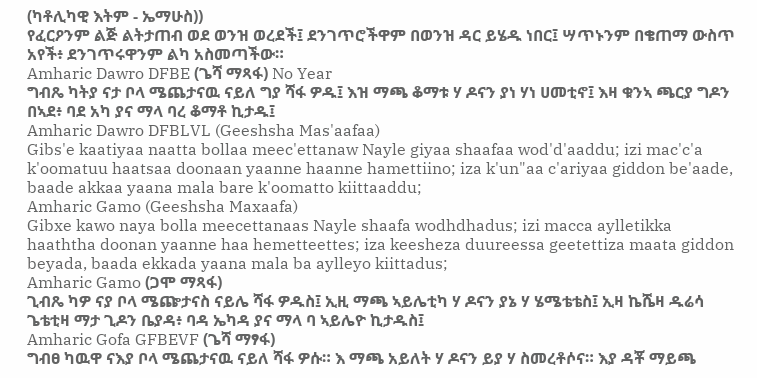(ካቶሊካዊ እትም - ኤማሁስ))
የፈርዖንም ልጅ ልትታጠብ ወደ ወንዝ ወረደች፤ ደንገጥሮችዋም በወንዝ ዳር ይሄዱ ነበር፤ ሣጥኑንም በቄጠማ ውስጥ አየች፥ ደንገጥሩዋንም ልካ አስመጣችው።
Amharic Dawro DFBE (ጌሻ ማጻፋ) No Year
ግብጼ ካትያ ናታ ቦላ ሜጨታናዉ ናይለ ግያ ሻፋ ዎዱ፤ እዝ ማጫ ቆማቱ ሃ ዶናን ያነ ሃነ ሀመቲኖ፤ እዛ ቁንኣ ጫርያ ግዶን በኣደ፥ ባደ አካ ያና ማላ ባረ ቆማቶ ኪታዱ፤
Amharic Dawro DFBLVL (Geeshsha Mas'aafaa)
Gibs'e kaatiyaa naatta bollaa meec'ettanaw Nayle giyaa shaafaa wod'd'aaddu; izi mac'c'a k'oomatuu haatsaa doonaan yaanne haanne hamettiino; iza k'un"aa c'ariyaa giddon be'aade, baade akkaa yaana mala bare k'oomatto kiittaaddu;
Amharic Gamo (Geeshsha Maxaafa)
Gibxe kawo naya bolla meecettanaas Nayle shaafa wodhdhadus; izi macca aylletikka haaththa doonan yaanne haa hemetteettes; iza keesheza duureessa geetettiza maata giddon beyada, baada ekkada yaana mala ba aylleyo kiittadus;
Amharic Gamo (ጋሞ ማጻፋ)
ጊብጼ ካዎ ናያ ቦላ ሜጬታናስ ናይሌ ሻፋ ዎዱስ፤ ኢዚ ማጫ ኣይሌቲካ ሃ ዶናን ያኔ ሃ ሄሜቴቴስ፤ ኢዛ ኬሼዛ ዱሬሳ ጌቴቲዛ ማታ ጊዶን ቤያዳ፥ ባዳ ኤካዳ ያና ማላ ባ ኣይሌዮ ኪታዱስ፤
Amharic Gofa GFBEVF (ጌሻ ማፃፋ)
ግብፀ ካዉዋ ናእያ ቦላ ሜጨታናዉ ናይለ ሻፋ ዎሱ። እ ማጫ አይለት ሃ ዶናን ይያ ሃ ስመረቶሶና። እያ ዳቾ ማይጫ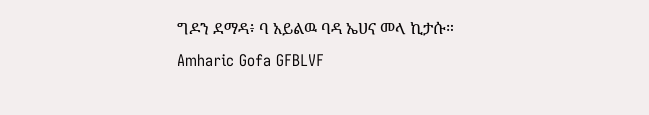ግዶን ደማዳ፥ ባ አይልዉ ባዳ ኤሀና መላ ኪታሱ።
Amharic Gofa GFBLVF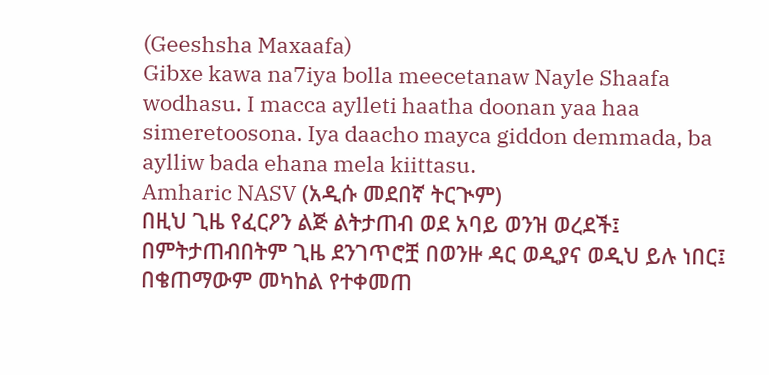(Geeshsha Maxaafa)
Gibxe kawa na7iya bolla meecetanaw Nayle Shaafa wodhasu. I macca aylleti haatha doonan yaa haa simeretoosona. Iya daacho mayca giddon demmada, ba aylliw bada ehana mela kiittasu.
Amharic NASV (አዲሱ መደበኛ ትርጒም)
በዚህ ጊዜ የፈርዖን ልጅ ልትታጠብ ወደ አባይ ወንዝ ወረደች፤ በምትታጠብበትም ጊዜ ደንገጥሮቿ በወንዙ ዳር ወዲያና ወዲህ ይሉ ነበር፤ በቄጠማውም መካከል የተቀመጠ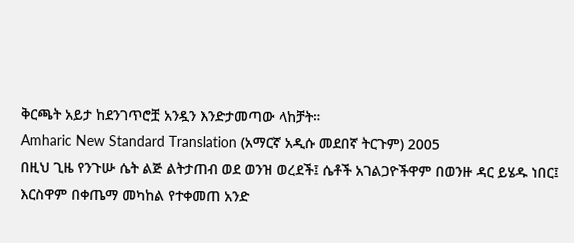ቅርጫት አይታ ከደንገጥሮቿ አንዷን እንድታመጣው ላከቻት።
Amharic New Standard Translation (አማርኛ አዲሱ መደበኛ ትርጉም) 2005
በዚህ ጊዜ የንጉሡ ሴት ልጅ ልትታጠብ ወደ ወንዝ ወረደች፤ ሴቶች አገልጋዮችዋም በወንዙ ዳር ይሄዱ ነበር፤ እርስዋም በቀጤማ መካከል የተቀመጠ አንድ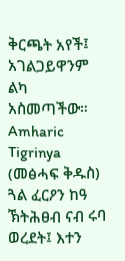ቅርጫት አየች፤ አገልጋይዋንም ልካ አስመጣችው።
Amharic Tigrinya (መፅሓፍ ቅዱስ)
ጓል ፈርዖን ከዓ ኽትሕፀብ ናብ ሩባ ወረደት፤ እተን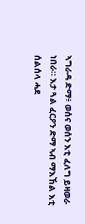ኣግራዳ ድማ፥ ወሰና ወሰን እቲ ፈለግ ይዛወራ ነበራ። እታ ጓል ፈርዖን ድማ ኣብ ማእኸል እቲ ሰልሰላ ሓደ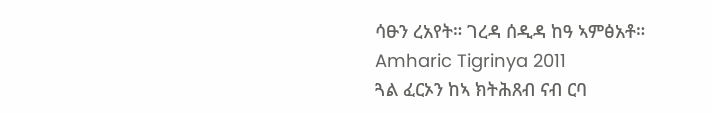ሳፁን ረአየት። ገረዳ ሰዲዳ ከዓ ኣምፅአቶ።
Amharic Tigrinya 2011
ጓል ፈርኦን ከኣ ክትሕጸብ ናብ ርባ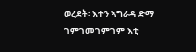ወረደት፡ እተን ኣግራዳ ድማ ገምገመገምገም እቲ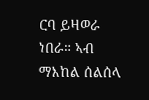ርባ ይዛወራ ነበራ። ኣብ ማእከል ሰልሰላ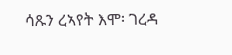ሳጹን ረኣየት እሞ፡ ገረዳ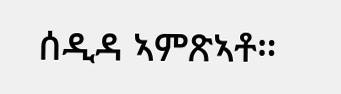ሰዲዳ ኣምጽኣቶ።